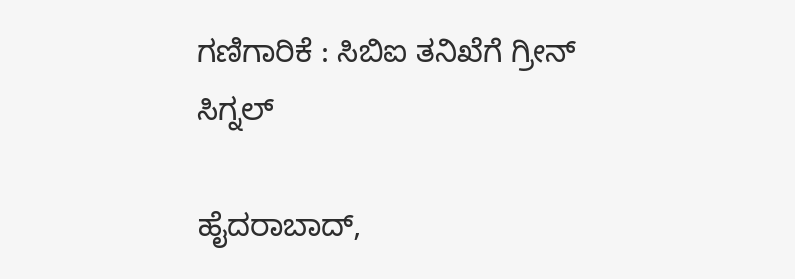ಗಣಿಗಾರಿಕೆ : ಸಿಬಿಐ ತನಿಖೆಗೆ ಗ್ರೀನ್ ಸಿಗ್ನಲ್

ಹೈದರಾಬಾದ್,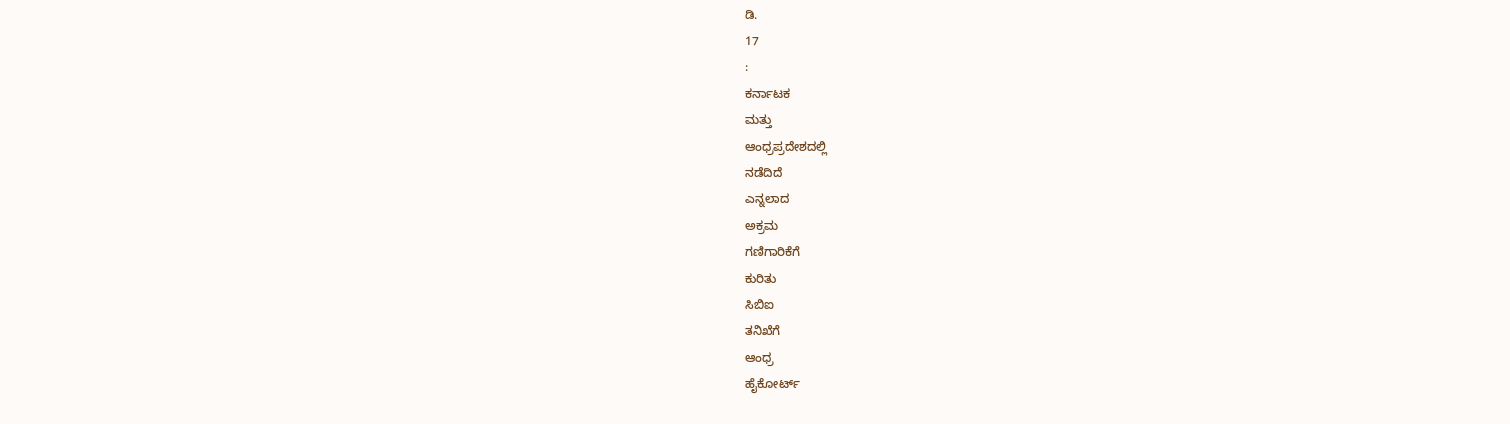ಡಿ.
17
:
ಕರ್ನಾಟಕ
ಮತ್ತು
ಆಂಧ್ರಪ್ರದೇಶದಲ್ಲಿ
ನಡೆದಿದೆ
ಎನ್ನಲಾದ
ಅಕ್ರಮ
ಗಣಿಗಾರಿಕೆಗೆ
ಕುರಿತು
ಸಿಬಿಐ
ತನಿಖೆಗೆ
ಆಂಧ್ರ
ಹೈಕೋರ್ಟ್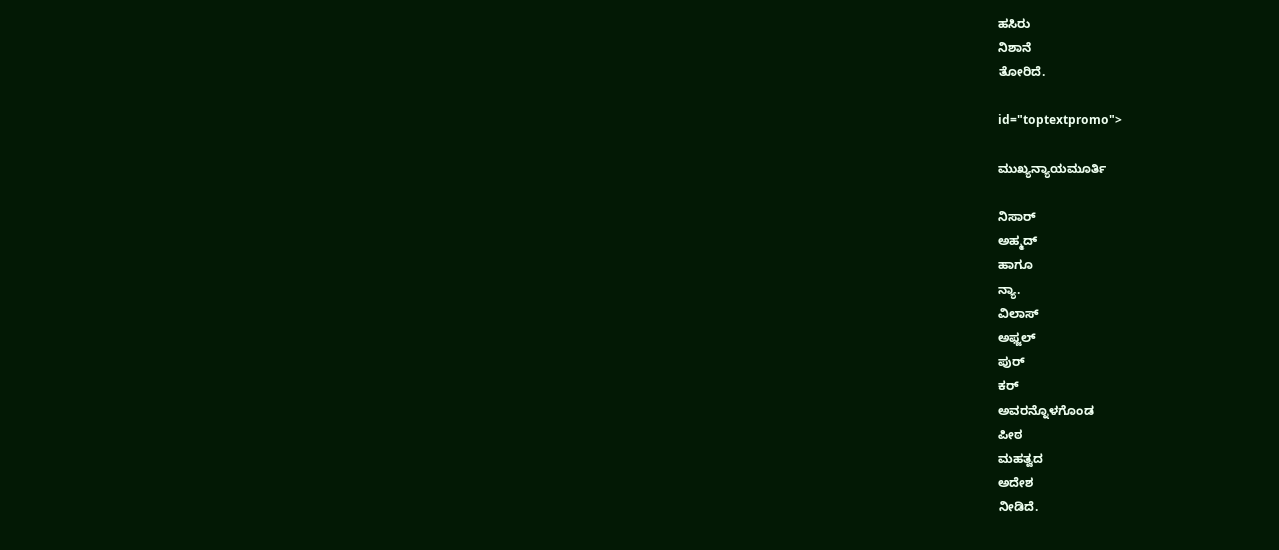ಹಸಿರು
ನಿಶಾನೆ
ತೋರಿದೆ.

id="toptextpromo">

ಮುಖ್ಯನ್ಯಾಯಮೂರ್ತಿ

ನಿಸಾರ್
ಅಹ್ಮದ್
ಹಾಗೂ
ನ್ಯಾ.
ವಿಲಾಸ್
ಅಫ್ಜಲ್
ಪುರ್
ಕರ್
ಅವರನ್ನೊಳಗೊಂಡ
ಪೀಠ
ಮಹತ್ವದ
ಅದೇಶ
ನೀಡಿದೆ.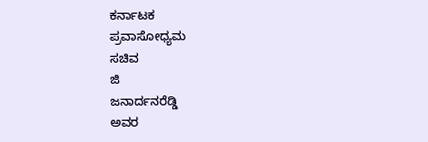ಕರ್ನಾಟಕ
ಪ್ರವಾಸೋಧ್ಯಮ
ಸಚಿವ
ಜಿ
ಜನಾರ್ದನರೆಡ್ಡಿ
ಅವರ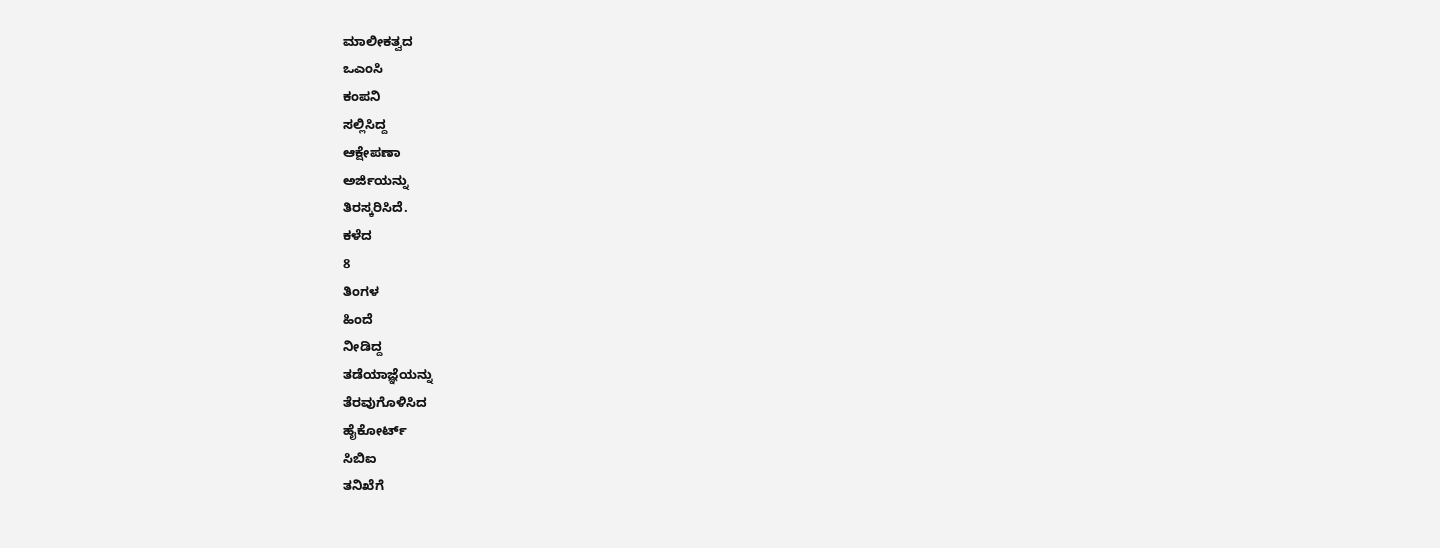ಮಾಲೀಕತ್ವದ
ಒಎಂಸಿ
ಕಂಪನಿ
ಸಲ್ಲಿಸಿದ್ದ
ಆಕ್ಷೇಪಣಾ
ಅರ್ಜಿಯನ್ನು
ತಿರಸ್ಕರಿಸಿದೆ.
ಕಳೆದ
8
ತಿಂಗಳ
ಹಿಂದೆ
ನೀಡಿದ್ದ
ತಡೆಯಾಜ್ಞೆಯನ್ನು
ತೆರವುಗೊಳಿಸಿದ
ಹೈಕೋರ್ಟ್
ಸಿಬಿಐ
ತನಿಖೆಗೆ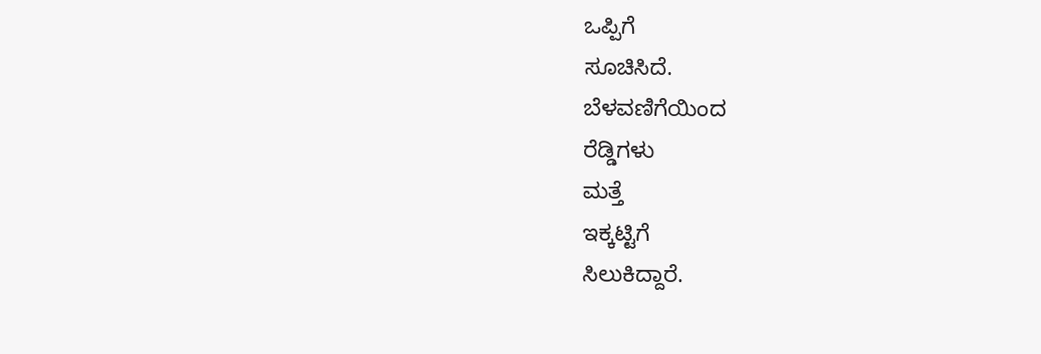ಒಪ್ಪಿಗೆ
ಸೂಚಿಸಿದೆ.
ಬೆಳವಣಿಗೆಯಿಂದ
ರೆಡ್ಡಿಗಳು
ಮತ್ತೆ
ಇಕ್ಕಟ್ಟಿಗೆ
ಸಿಲುಕಿದ್ದಾರೆ.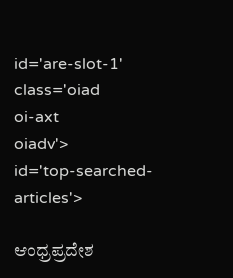id='are-slot-1'
class='oiad
oi-axt
oiadv'>
id='top-searched-articles'>

ಆಂಧ್ರಪ್ರದೇಶ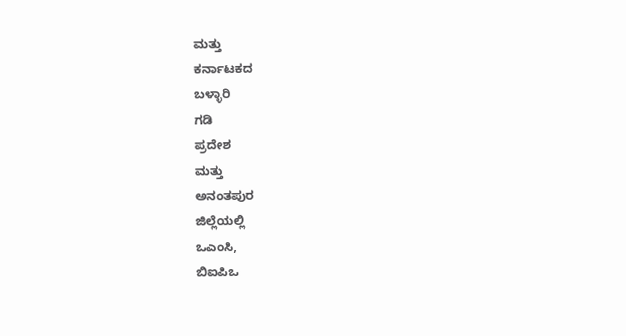ಮತ್ತು
ಕರ್ನಾಟಕದ
ಬಳ್ಳಾರಿ
ಗಡಿ
ಪ್ರದೇಶ
ಮತ್ತು
ಅನಂತಪುರ
ಜಿಲ್ಲೆಯಲ್ಲಿ
ಒಎಂಸಿ,
ಬಿಐಪಿಒ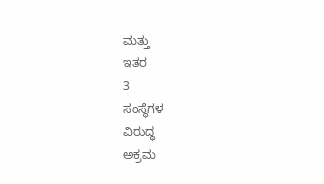ಮತ್ತು
ಇತರ
3
ಸಂಸ್ಥೆಗಳ
ವಿರುದ್ಧ
ಅಕ್ರಮ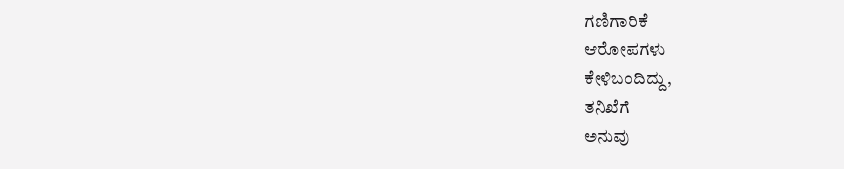ಗಣಿಗಾರಿಕೆ
ಆರೋಪಗಳು
ಕೇಳಿಬಂದಿದ್ದು,
ತನಿಖೆಗೆ
ಅನುವು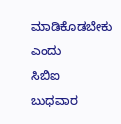ಮಾಡಿಕೊಡಬೇಕು
ಎಂದು
ಸಿಬಿಐ
ಬುಧವಾರ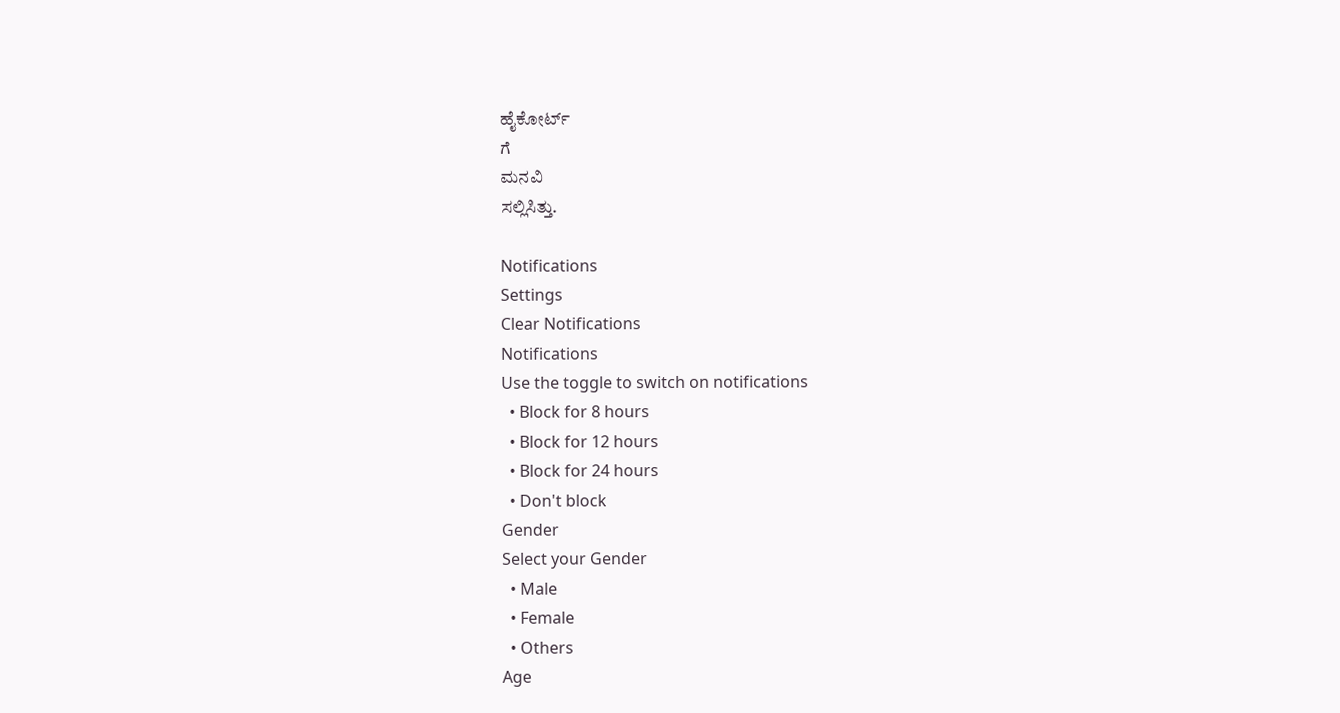ಹೈಕೋರ್ಟ್
ಗೆ
ಮನವಿ
ಸಲ್ಲಿಸಿತ್ತು.

Notifications
Settings
Clear Notifications
Notifications
Use the toggle to switch on notifications
  • Block for 8 hours
  • Block for 12 hours
  • Block for 24 hours
  • Don't block
Gender
Select your Gender
  • Male
  • Female
  • Others
Age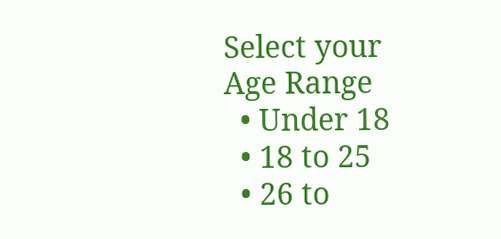Select your Age Range
  • Under 18
  • 18 to 25
  • 26 to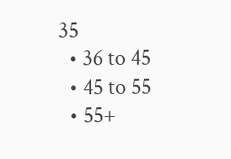35
  • 36 to 45
  • 45 to 55
  • 55+